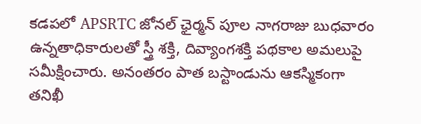కడపలో APSRTC జోనల్ ఛైర్మన్ పూల నాగరాజు బుధవారం ఉన్నతాధికారులతో స్త్రీ శక్తి, దివ్యాంగశక్తి పథకాల అమలుపై సమీక్షించారు. అనంతరం పాత బస్టాండును ఆకస్మికంగా తనిఖీ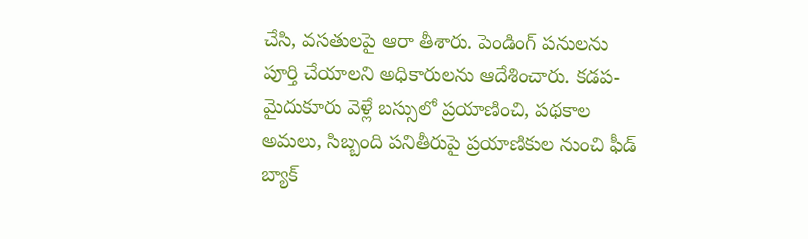చేసి, వసతులపై ఆరా తీశారు. పెండింగ్ పనులను పూర్తి చేయాలని అధికారులను ఆదేశించారు. కడప-మైదుకూరు వెళ్లే బస్సులో ప్రయాణించి, పథకాల అమలు, సిబ్బంది పనితీరుపై ప్రయాణికుల నుంచి ఫీడ్ బ్యాక్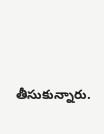తీసుకున్నారు.